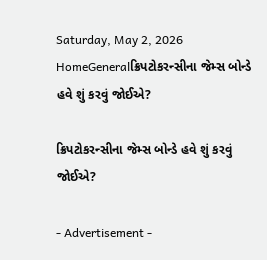Saturday, May 2, 2026
HomeGeneralક્રિપટોકરન્સીના જેમ્સ બોન્ડે હવે શું કરવું જોઈએ?

ક્રિપટોકરન્સીના જેમ્સ બોન્ડે હવે શું કરવું જોઈએ?

- Advertisement -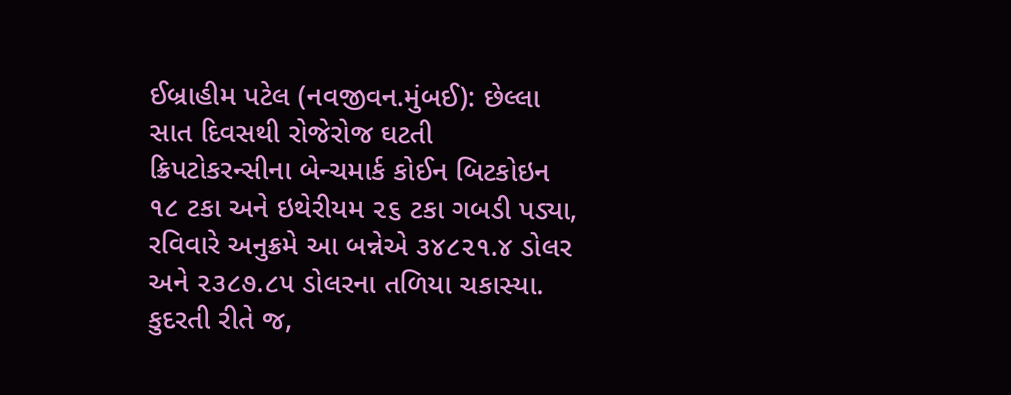ઈબ્રાહીમ પટેલ (નવજીવન.મુંબઈ): છેલ્લા સાત દિવસથી રોજેરોજ ઘટતી ક્રિપટોકરન્સીના બેન્ચમાર્ક કોઈન બિટકોઇન ૧૮ ટકા અને ઇથેરીયમ ૨૬ ટકા ગબડી પડ્યા, રવિવારે અનુક્રમે આ બન્નેએ ૩૪૮૨૧.૪ ડોલર અને ૨૩૮૭.૮૫ ડોલરના તળિયા ચકાસ્યા. કુદરતી રીતે જ,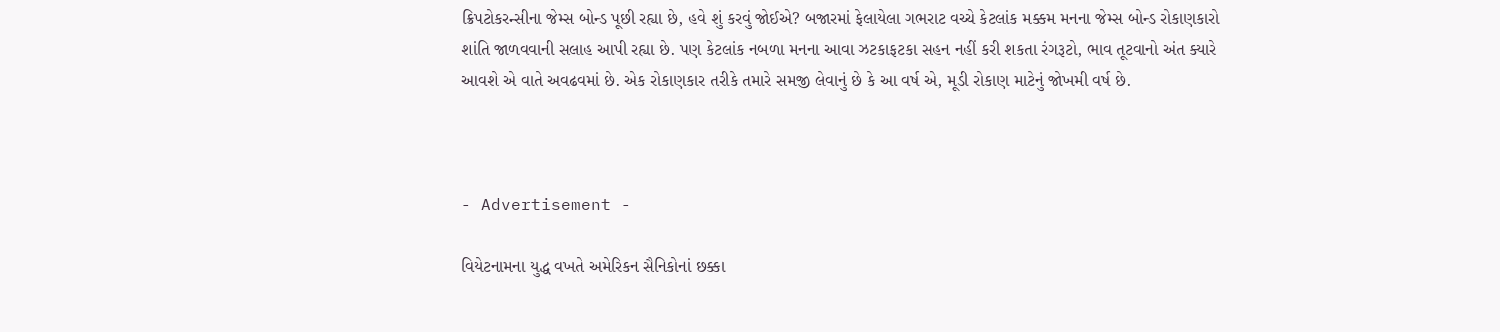ક્રિપટોકરન્સીના જેમ્સ બોન્ડ પૂછી રહ્યા છે, હવે શું કરવું જોઈએ? બજારમાં ફેલાયેલા ગભરાટ વચ્ચે કેટલાંક મક્કમ મનના જેમ્સ બોન્ડ રોકાણકારો શાંતિ જાળવવાની સલાહ આપી રહ્યા છે. પણ કેટલાંક નબળા મનના આવા ઝટકાફટકા સહન નહીં કરી શકતા રંગરૂટો, ભાવ તૂટવાનો અંત ક્યારે આવશે એ વાતે અવઢવમાં છે. એક રોકાણકાર તરીકે તમારે સમજી લેવાનું છે કે આ વર્ષ એ, મૂડી રોકાણ માટેનું જોખમી વર્ષ છે.



- Advertisement -

વિયેટનામના યુદ્ધ વખતે અમેરિકન સૈનિકોનાં છક્કા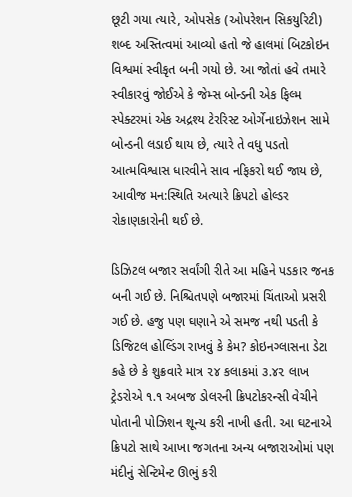છૂટી ગયા ત્યારે, ઓપસેક (ઓપરેશન સિકયુરિટી) શબ્દ અસ્તિત્વમાં આવ્યો હતો જે હાલમાં બિટકોઇન વિશ્વમાં સ્વીકૃત બની ગયો છે. આ જોતાં હવે તમારે સ્વીકારવું જોઈએ કે જેમ્સ બોન્ડની એક ફિલ્મ સ્પેક્ટરમાં એક અદ્રશ્ય ટેરરિસ્ટ ઓર્ગેનાઇઝેશન સામે બોન્ડની લડાઈ થાય છે, ત્યારે તે વધુ પડતો આત્મવિશ્વાસ ધારવીને સાવ નફિકરો થઈ જાય છે, આવીજ મન:સ્થિતિ અત્યારે ક્રિપટો હોલ્ડર રોકાણકારોની થઈ છે.

ડિઝિટલ બજાર સર્વાંગી રીતે આ મહિને પડકાર જનક બની ગઈ છે. નિશ્ચિતપણે બજારમાં ચિંતાઓ પ્રસરી ગઈ છે. હજુ પણ ઘણાને એ સમજ નથી પડતી કે ડિજિટલ હોલ્ડિંગ રાખવું કે કેમ? કોઇનગ્લાસના ડેટા કહે છે કે શુક્રવારે માત્ર ૨૪ કલાકમાં ૩.૪૨ લાખ ટ્રેડરોએ ૧.૧ અબજ ડોલરની ક્રિપટોકરન્સી વેચીને પોતાની પોઝિશન શૂન્ય કરી નાખી હતી. આ ઘટનાએ ક્રિપટો સાથે આખા જગતના અન્ય બજારાઓમાં પણ મંદીનું સેન્ટિમેન્ટ ઊભું કરી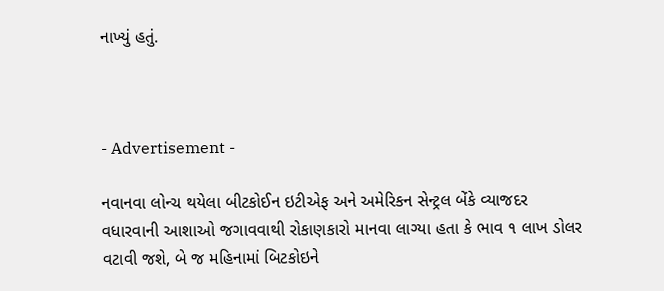નાખ્યું હતું.



- Advertisement -

નવાનવા લોન્ચ થયેલા બીટકોઈન ઇટીએફ અને અમેરિકન સેન્ટ્રલ બેંકે વ્યાજદર વધારવાની આશાઓ જગાવવાથી રોકાણકારો માનવા લાગ્યા હતા કે ભાવ ૧ લાખ ડોલર વટાવી જશે, બે જ મહિનામાં બિટકોઇને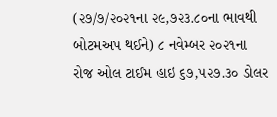(૨૭/૭/૨૦૨૧ના ૨૯,૭૨૩.૮૦ના ભાવથી બોટમઅપ થઈને) ૮ નવેમ્બર ૨૦૨૧ના રોજ ઓલ ટાઈમ હાઇ ૬૭,૫૨૭.૩૦ ડોલર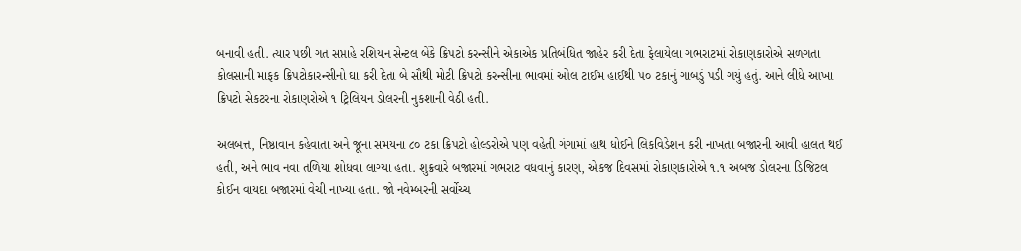બનાવી હતી. ત્યાર પછી ગત સપ્તાહે રશિયન સેન્ટલ બેંકે ક્રિપટો કરન્સીને એકાએક પ્રતિબંધિત જાહેર કરી દેતા ફેલાયેલા ગભરાટમાં રોકાણકારોએ સળગતા કોલસાની માફક ક્રિપટોકારન્સીનો ઘા કરી દેતા બે સૌથી મોટી ક્રિપટો કરન્સીના ભાવમાં ઓલ ટાઈમ હાઈથી ૫૦ ટકાનું ગાબડું પડી ગયું હતું. આને લીધે આખા ક્રિપટો સેકટરના રોકાણરોએ ૧ ટ્રિલિયન ડોલરની નુકશાની વેઠી હતી.

અલબત્ત, નિષ્ઠાવાન કહેવાતા અને જૂના સમયના ૮૦ ટકા ક્રિપટો હોલ્ડરોએ પણ વહેતી ગંગામાં હાથ ધોઈને લિકવિડેશન કરી નાખતા બજારની આવી હાલત થઈ હતી, અને ભાવ નવા તળિયા શોધવા લાગ્યા હતા. શુક્રવારે બજારમાં ગભરાટ વધવાનું કારણ, એકજ દિવસમાં રોકાણકારોએ ૧.૧ અબજ ડોલરના ડિજિટલ કોઈન વાયદા બજારમાં વેચી નાખ્યા હતા. જો નવેમ્બરની સર્વોચ્ચ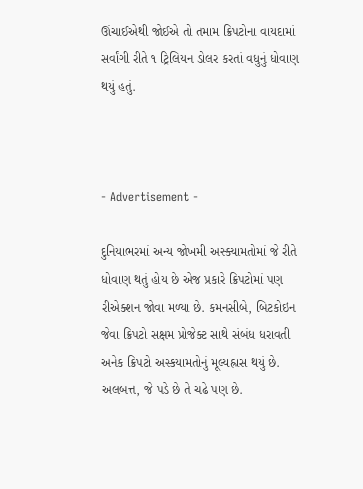ઊંચાઈએથી જોઈએ તો તમામ ક્રિપટોના વાયદામાં સર્વાંગી રીતે ૧ ટ્રિલિયન ડોલર કરતાં વધુનું ધોવાણ થયું હતું.



- Advertisement -

દુનિયાભરમાં અન્ય જોખમી અસ્ક્યામતોમાં જે રીતે ધોવાણ થતું હોય છે એજ પ્રકારે ક્રિપટોમાં પણ રીએક્શન જોવા મળ્યા છે. કમનસીબે, બિટકોઇન જેવા ક્રિપટો સક્ષમ પ્રોજેક્ટ સાથે સંબંધ ધરાવતી અનેક ક્રિપટો અસ્કયામતોનું મૂલ્યહ્રાસ થયું છે. અલબત્ત, જે પડે છે તે ચઢે પણ છે.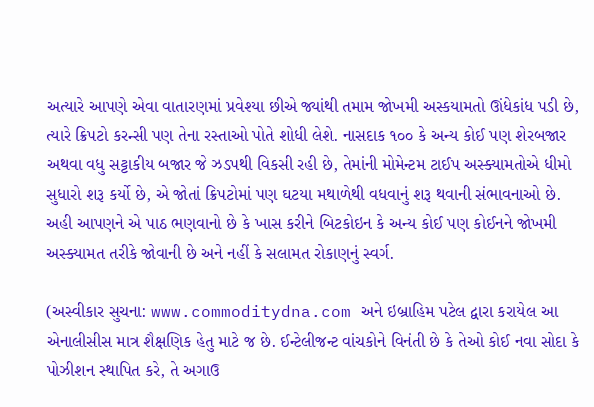અત્યારે આપણે એવા વાતારણમાં પ્રવેશ્યા છીએ જ્યાંથી તમામ જોખમી અસ્કયામતો ઊંધેકાંધ પડી છે, ત્યારે ક્રિપટો કરન્સી પણ તેના રસ્તાઓ પોતે શોધી લેશે. નાસદાક ૧૦૦ કે અન્ય કોઈ પણ શેરબજાર અથવા વધુ સટ્ટાકીય બજાર જે ઝડપથી વિકસી રહી છે, તેમાંની મોમેન્ટમ ટાઈપ અસ્ક્યામતોએ ધીમો સુધારો શરૂ કર્યો છે, એ જોતાં ક્રિપટોમાં પણ ઘટયા મથાળેથી વધવાનું શરૂ થવાની સંભાવનાઓ છે. અહી આપણને એ પાઠ ભણવાનો છે કે ખાસ કરીને બિટકોઇન કે અન્ય કોઈ પણ કોઈનને જોખમી અસ્ક્યામત તરીકે જોવાની છે અને નહીં કે સલામત રોકાણનું સ્વર્ગ.

(અસ્વીકાર સુચના: www.commoditydna.com અને ઇબ્રાહિમ પટેલ દ્વારા કરાયેલ આ એનાલીસીસ માત્ર શૈક્ષણિક હેતુ માટે જ છે. ઈન્ટેલીજન્ટ વાંચકોને વિનંતી છે કે તેઓ કોઈ નવા સોદા કે પોઝીશન સ્થાપિત કરે, તે અગાઉ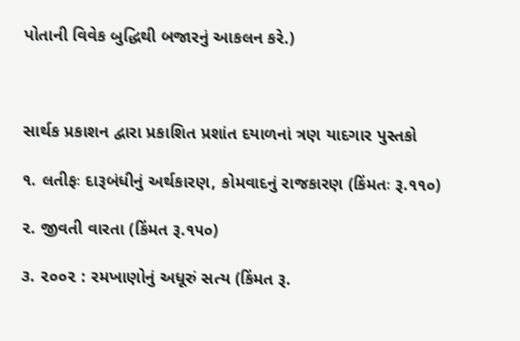પોતાની વિવેક બુદ્ધિથી બજારનું આકલન કરે.)



સાર્થક પ્રકાશન દ્વારા પ્રકાશિત પ્રશાંત દયાળનાં ત્રણ યાદગાર પુસ્તકો

૧. લતીફઃ દારૂબંધીનું અર્થકારણ, કોમવાદનું રાજકારણ (કિંમતઃ રૂ.૧૧૦)

૨. જીવતી વારતા (કિંમત રૂ.૧૫૦)

૩. ૨૦૦૨ : રમખાણોનું અધૂરું સત્ય (કિંમત રૂ.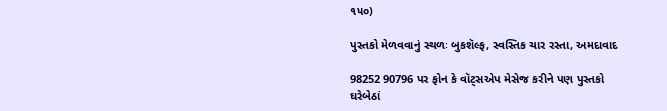૧૫૦)

પુસ્તકો મેળવવાનું સ્થળઃ બુકશૅલ્ફ, સ્વસ્તિક ચાર રસ્તા, અમદાવાદ

98252 90796 પર ફોન કે વૉટ્સએપ મેસેજ કરીને પણ પુસ્તકો ઘરેબેઠાં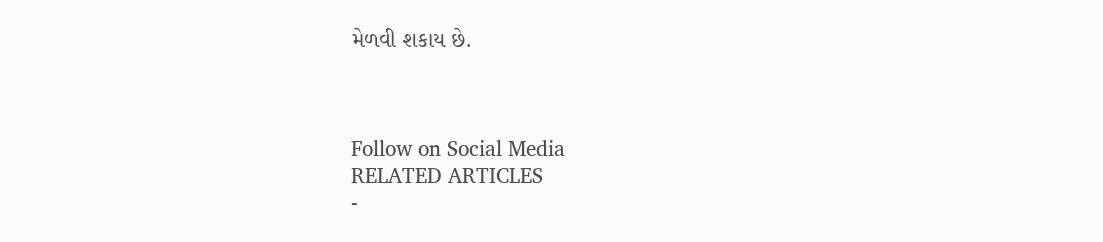મેળવી શકાય છે.



Follow on Social Media
RELATED ARTICLES
-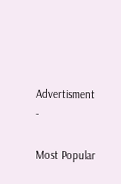Advertisment -

Most Popular